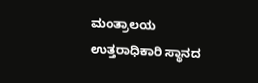ಮಂತ್ರಾಲಯ ಉತ್ತರಾಧಿಕಾರಿ ಸ್ಥಾನದ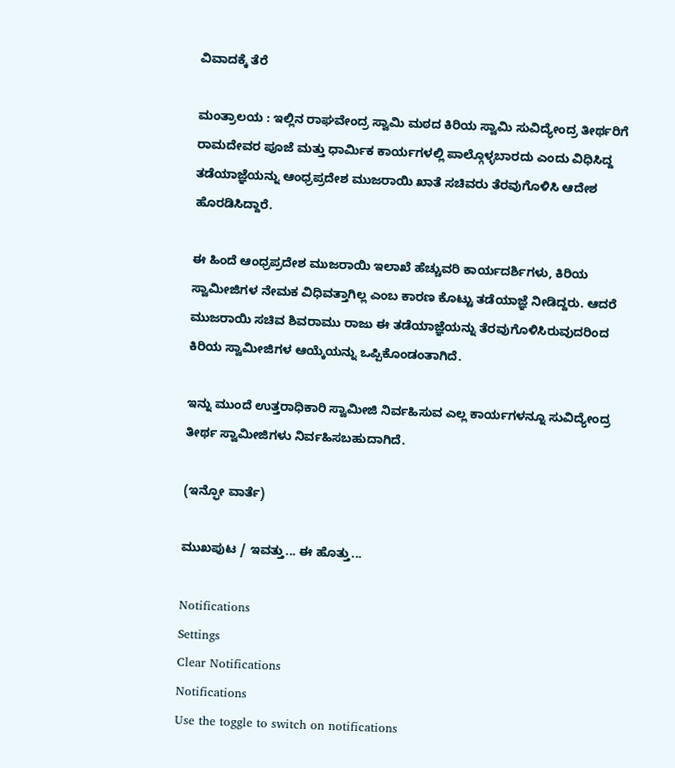ವಿವಾದಕ್ಕೆ ತೆರೆ

ಮಂತ್ರಾಲಯ : ಇಲ್ಲಿನ ರಾಘವೇಂದ್ರ ಸ್ವಾಮಿ ಮಠದ ಕಿರಿಯ ಸ್ವಾಮಿ ಸುವಿದ್ಯೇಂದ್ರ ತೀರ್ಥರಿಗೆ ರಾಮದೇವರ ಪೂಜೆ ಮತ್ತು ಧಾರ್ಮಿಕ ಕಾರ್ಯಗಳಲ್ಲಿ ಪಾಲ್ಗೊಳ್ಳಬಾರದು ಎಂದು ವಿಧಿಸಿದ್ದ ತಡೆಯಾಜ್ಞೆಯನ್ನು ಆಂಧ್ರಪ್ರದೇಶ ಮುಜರಾಯಿ ಖಾತೆ ಸಚಿವರು ತೆರವುಗೊಳಿಸಿ ಆದೇಶ ಹೊರಡಿಸಿದ್ದಾರೆ.

ಈ ಹಿಂದೆ ಆಂಧ್ರಪ್ರದೇಶ ಮುಜರಾಯಿ ಇಲಾಖೆ ಹೆಚ್ಚುವರಿ ಕಾರ್ಯದರ್ಶಿಗಳು, ಕಿರಿಯ ಸ್ವಾಮೀಜಿಗಳ ನೇಮಕ ವಿಧಿವತ್ತಾಗಿಲ್ಲ ಎಂಬ ಕಾರಣ ಕೊಟ್ಟು ತಡೆಯಾಜ್ಞೆ ನೀಡಿದ್ದರು. ಆದರೆ ಮುಜರಾಯಿ ಸಚಿವ ಶಿವರಾಮು ರಾಜು ಈ ತಡೆಯಾಜ್ಞೆಯನ್ನು ತೆರವುಗೊಳಿಸಿರುವುದರಿಂದ ಕಿರಿಯ ಸ್ವಾಮೀಜಿಗಳ ಆಯ್ಕೆಯನ್ನು ಒಪ್ಪಿಕೊಂಡಂತಾಗಿದೆ.

ಇನ್ನು ಮುಂದೆ ಉತ್ತರಾಧಿಕಾರಿ ಸ್ವಾಮೀಜಿ ನಿರ್ವಹಿಸುವ ಎಲ್ಲ ಕಾರ್ಯಗಳನ್ನೂ ಸುವಿದ್ಯೇಂದ್ರ ತೀರ್ಥ ಸ್ವಾಮೀಜಿಗಳು ನಿರ್ವಹಿಸಬಹುದಾಗಿದೆ.

(ಇನ್ಫೋ ವಾರ್ತೆ)

ಮುಖಪುಟ / ಇವತ್ತು... ಈ ಹೊತ್ತು...

Notifications
Settings
Clear Notifications
Notifications
Use the toggle to switch on notifications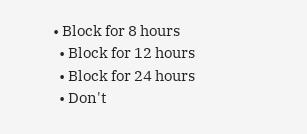• Block for 8 hours
  • Block for 12 hours
  • Block for 24 hours
  • Don't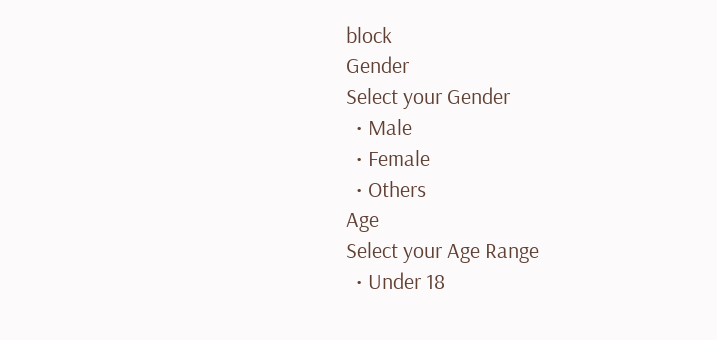block
Gender
Select your Gender
  • Male
  • Female
  • Others
Age
Select your Age Range
  • Under 18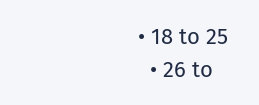• 18 to 25
  • 26 to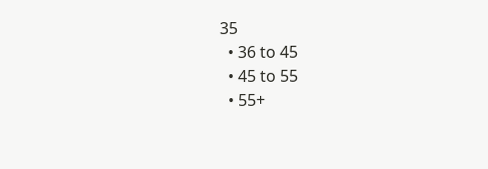35
  • 36 to 45
  • 45 to 55
  • 55+